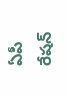ఏపీ రేషన్‌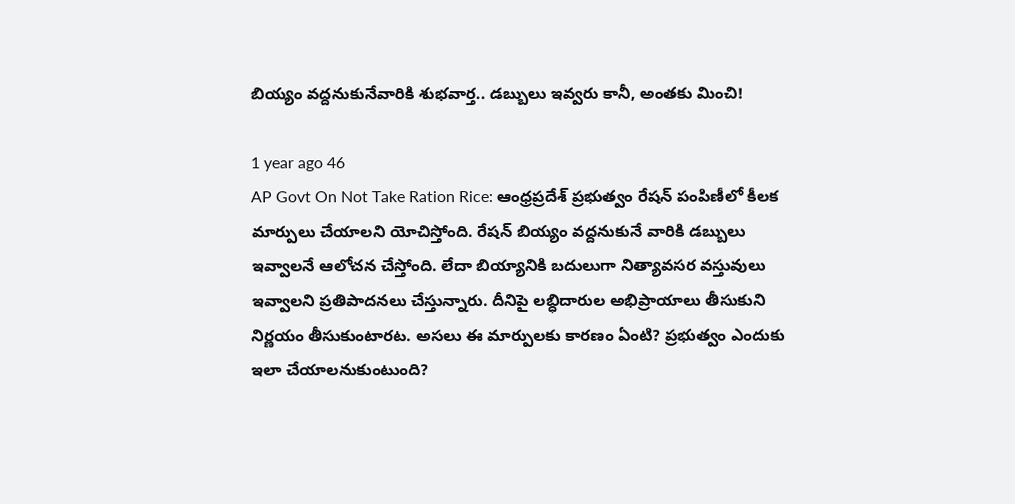బియ్యం వద్దనుకునేవారికి శుభవార్త.. డబ్బులు ఇవ్వరు కానీ, అంతకు మించి!

1 year ago 46
AP Govt On Not Take Ration Rice: ఆంధ్రప్రదేశ్ ప్రభుత్వం రేషన్ పంపిణీలో కీలక మార్పులు చేయాలని యోచిస్తోంది. రేషన్ బియ్యం వద్దనుకునే వారికి డబ్బులు ఇవ్వాలనే ఆలోచన చేస్తోంది. లేదా బియ్యానికి బదులుగా నిత్యావసర వస్తువులు ఇవ్వాలని ప్రతిపాదనలు చేస్తున్నారు. దీనిపై లబ్ధిదారుల అభిప్రాయాలు తీసుకుని నిర్ణయం తీసుకుంటారట. అసలు ఈ మార్పులకు కారణం ఏంటి? ప్రభుత్వం ఎందుకు ఇలా చేయాలనుకుంటుంది?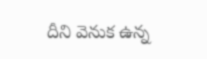దీని వెనుక ఉన్న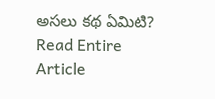అసలు కథ ఏమిటి?
Read Entire Article